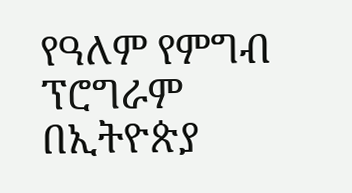የዓለም የምግብ ፕሮግራም በኢትዮጵያ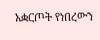አቋርጦት የነበረውን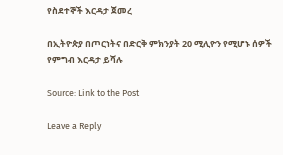የስደተኞች እርዳታ ጀመረ

በኢትዮጵያ በጦርነትና በድርቅ ምክንያት 20 ሚሊዮን የሚሆኑ ሰዎች የምግብ እርዳታ ይሻሉ

Source: Link to the Post

Leave a Reply